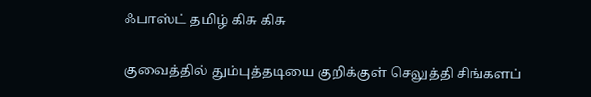ஃபாஸ்ட் தமிழ் கிசு கிசு

குவைத்தில் தும்புத்தடியை குறிக்குள் செலுத்தி சிங்களப்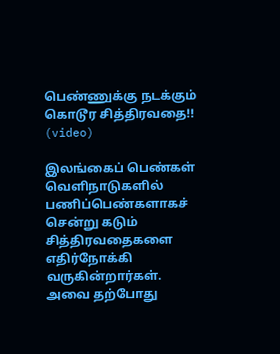பெண்ணுக்கு நடக்கும் கொடூர சித்திரவதை!! (video)

இலங்கைப் பெண்கள் வெளிநாடுகளில் பணிப்பெண்களாகச் சென்று கடும் சித்திரவதைகளை எதிர்நோக்கி வருகின்றார்கள். அவை தற்போது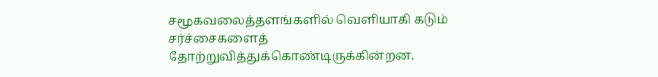சமூகவலைத்தளங்களில் வெளியாகி கடும் சர்ச்சைகளைத் தோற்றுவித்துக்கொண்டிருக்கின்றன.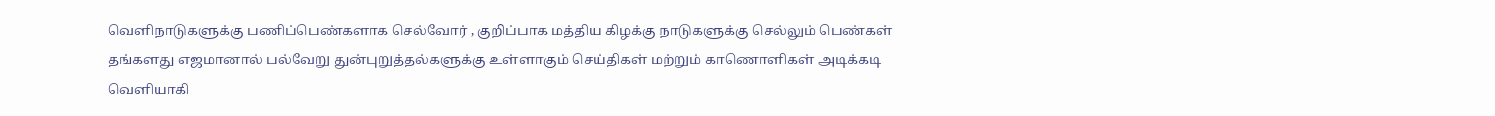வெளிநாடுகளுக்கு பணிப்பெண்களாக செல்வோர் , குறிப்பாக மத்திய கிழக்கு நாடுகளுக்கு செல்லும் பெண்கள் தங்களது எஜமானால் பல்வேறு துன்புறுத்தல்களுக்கு உள்ளாகும் செய்திகள் மற்றும் காணொளிகள் அடிக்கடி வெளியாகி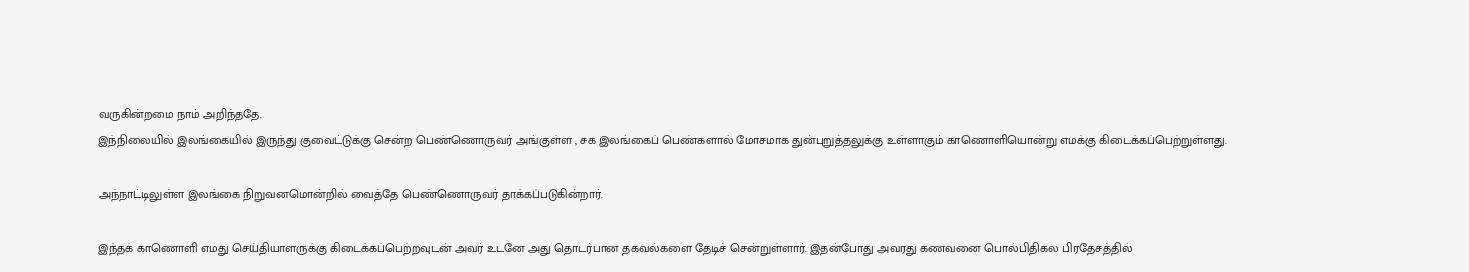வருகின்றமை நாம் அறிந்ததே.
இந்நிலையில் இலங்கையில் இருந்து குவைட்டுக்கு சென்ற பெண்ணொருவர் அங்குள்ள , சக இலங்கைப் பெண்களால் மோசமாக துன்புறுத்தலுக்கு உள்ளாகும் காணொளியொன்று எமக்கு கிடைக்கப்பெற்றுள்ளது.

அந்நாட்டிலுள்ள இலங்கை நிறுவனமொன்றில் வைத்தே பெண்ணொருவர் தாக்கப்படுகின்றார்.

இந்தக் காணொளி எமது செய்தியாளருக்கு கிடைக்கப்பெற்றவுடன் அவர் உடனே அது தொடர்பான தகவல்களை தேடிச் சென்றுள்ளார். இதன்போது அவரது கணவனை பொல்பிதிகல பிரதேசத்தில்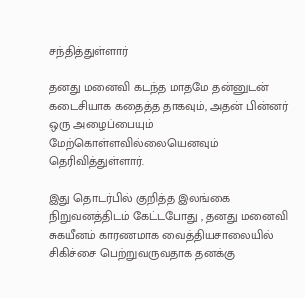சந்தித்துள்ளார்

தனது மனைவி கடந்த மாதமே தன்னுடன் கடைசியாக கதைத்த தாகவும், அதன் பின்னர் ஒரு அழைப்பையும் மேற்கொள்ளவில்லையெனவும் தெரிவித்துள்ளார்.

இது தொடர்பில் குறித்த இலங்கை நிறுவனத்திடம் கேட்டபோது , தனது மனைவி சுகயீனம் காரணமாக வைத்தியசாலையில் சிகிச்சை பெற்றுவருவதாக தனக்கு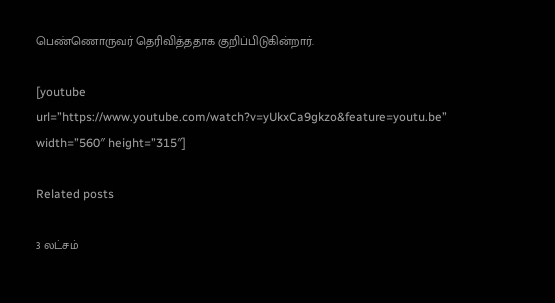பெண்ணொருவர் தெரிவித்ததாக குறிப்பிடுகின்றார்.

[youtube url=”https://www.youtube.com/watch?v=yUkxCa9gkzo&feature=youtu.be” width=”560″ height=”315″]

Related posts

3 லட்சம்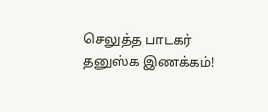செலுத்த பாடகர் தனுஸ்க இணக்கம்!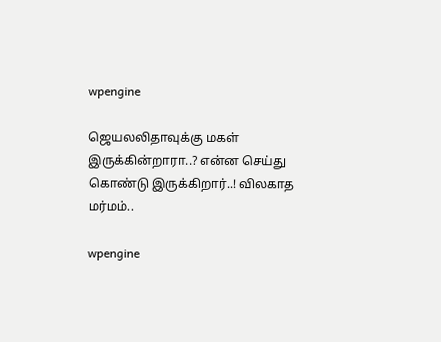wpengine

ஜெயலலிதாவுக்கு மகள் இருக்கின்றாரா..? என்ன செய்து கொண்டு இருக்கிறார்..! விலகாத மர்மம்..

wpengine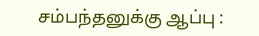சம்பந்தனுக்கு ஆப்பு :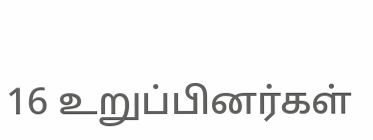16 உறுப்பினர்கள்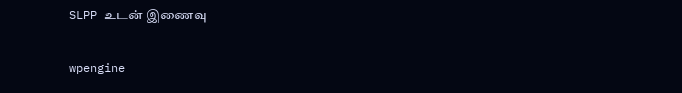SLPP உடன் இணைவு

wpengine